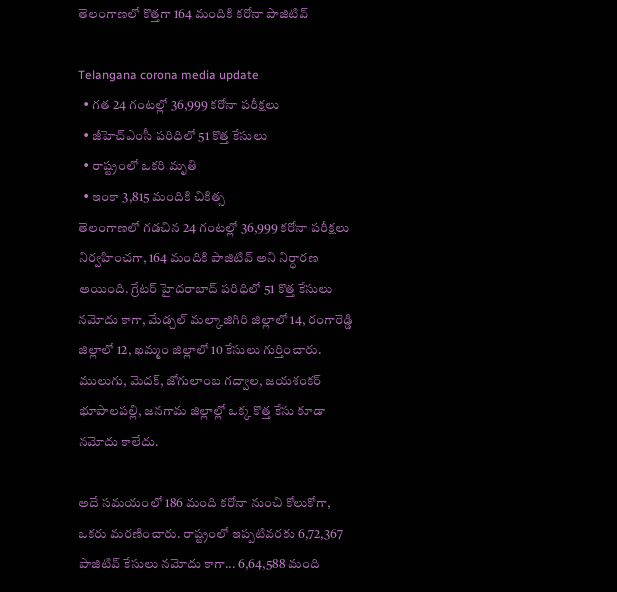తెలంగాణలో కొత్తగా 164 మందికి కరోనా పాజిటివ్

Telangana corona media update
  • గత 24 గంటల్లో 36,999 కరోనా పరీక్షలు
  • జీహెచ్ఎంసీ పరిధిలో 51 కొత్త కేసులు
  • రాష్ట్రంలో ఒకరి మృతి
  • ఇంకా 3,815 మందికి చికిత్స
తెలంగాణలో గడచిన 24 గంటల్లో 36,999 కరోనా పరీక్షలు నిర్వహించగా, 164 మందికి పాజిటివ్ అని నిర్ధారణ అయింది. గ్రేటర్ హైదరాబాద్ పరిధిలో 51 కొత్త కేసులు నమోదు కాగా, మేడ్చల్ మల్కాజిగిరి జిల్లాలో 14, రంగారెడ్డి జిల్లాలో 12, ఖమ్మం జిల్లాలో 10 కేసులు గుర్తించారు. ములుగు, మెదక్, జోగులాంబ గద్వాల, జయశంకర్ భూపాలపల్లి, జనగామ జిల్లాల్లో ఒక్క కొత్త కేసు కూడా నమోదు కాలేదు.

అదే సమయంలో 186 మంది కరోనా నుంచి కోలుకోగా, ఒకరు మరణించారు. రాష్ట్రంలో ఇప్పటివరకు 6,72,367 పాజిటివ్ కేసులు నమోదు కాగా... 6,64,588 మంది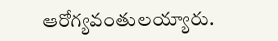ఆరోగ్యవంతులయ్యారు.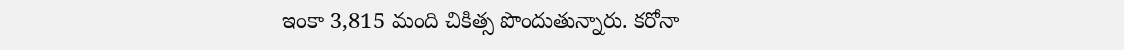ఇంకా 3,815 మంది చికిత్స పొందుతున్నారు. కరోనా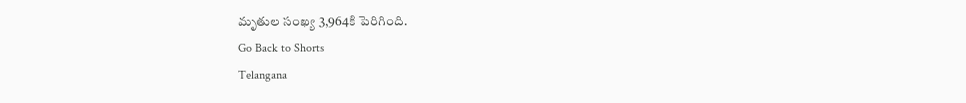మృతుల సంఖ్య 3,964కి పెరిగింది.
Go Back to Shorts
Telangana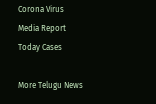Corona Virus
Media Report
Today Cases

More Telugu News